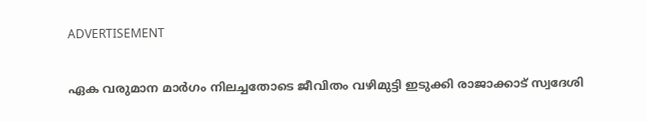ADVERTISEMENT

ഏക വരുമാന മാർഗം നിലച്ചതോടെ ജീവിതം വഴിമുട്ടി ഇടുക്കി രാജാക്കാട് സ്വദേശി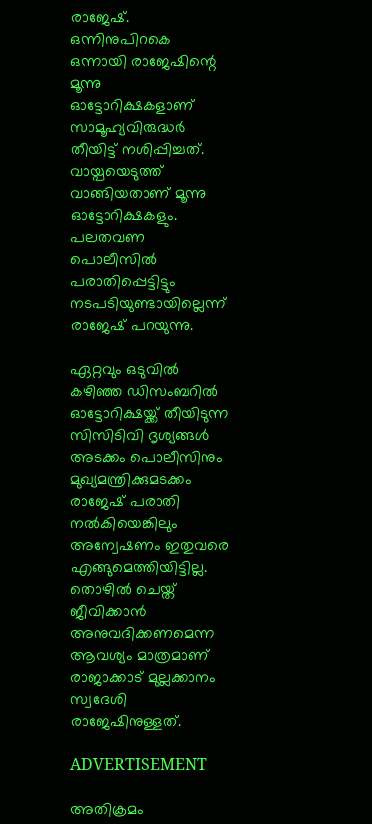രാജേഷ്. ഒന്നിനുപിറകെ ഒന്നായി രാജേഷിന്റെ മൂന്നു ഓട്ടോറിക്ഷകളാണ് സാമൂഹ്യവിരുദ്ധർ തീയിട്ട് നശിപ്പിച്ചത്. വായ്പയെടുത്ത് വാങ്ങിയതാണ് മൂന്നു ഓട്ടോറിക്ഷകളും. പലതവണ പൊലീസില്‍ പരാതിപ്പെട്ടിട്ടും നടപടിയുണ്ടായില്ലെന്ന് രാജേഷ് പറയുന്നു.

ഏറ്റവും ഒടുവിൽ കഴിഞ്ഞ ഡിസംബറിൽ ഓട്ടോറിക്ഷയ്ക്ക് തീയിടുന്ന സിസിടിവി ദൃശ്യങ്ങൾ അടക്കം പൊലീസിനും മുഖ്യമന്ത്രിക്കുമടക്കം രാജേഷ് പരാതി നൽകിയെങ്കിലും അന്വേഷണം ഇതുവരെ എങ്ങുമെത്തിയിട്ടില്ല. തൊഴിൽ ചെയ്ത് ജീവിക്കാൻ അനുവദിക്കണമെന്ന ആവശ്യം മാത്രമാണ് രാജാക്കാട് മുല്ലക്കാനം സ്വദേശി രാജേഷിനുള്ളത്.

ADVERTISEMENT

അതിക്രമം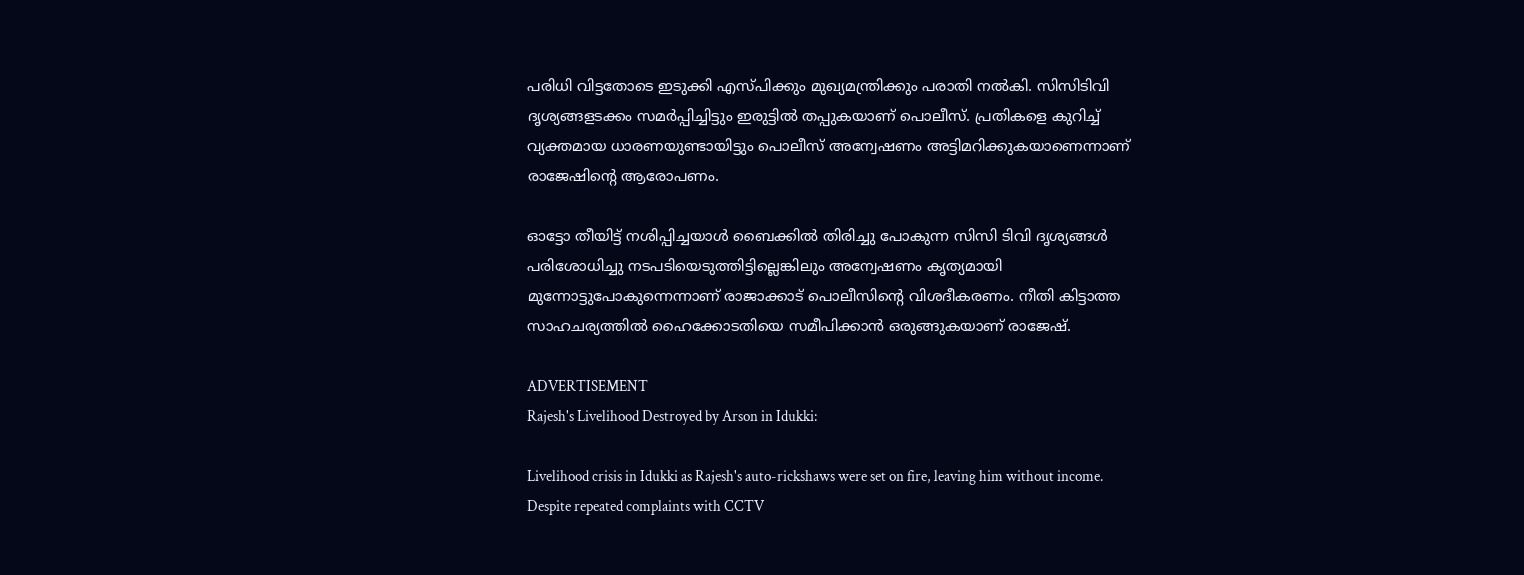പരിധി വിട്ടതോടെ ഇടുക്കി എസ്പിക്കും മുഖ്യമന്ത്രിക്കും പരാതി നൽകി. സിസിടിവി ദൃശ്യങ്ങളടക്കം സമർപ്പിച്ചിട്ടും ഇരുട്ടിൽ തപ്പുകയാണ് പൊലീസ്. പ്രതികളെ കുറിച്ച് വ്യക്തമായ ധാരണയുണ്ടായിട്ടും പൊലീസ് അന്വേഷണം അട്ടിമറിക്കുകയാണെന്നാണ് രാജേഷിന്റെ ആരോപണം.

ഓട്ടോ തീയിട്ട് നശിപ്പിച്ചയാൾ ബൈക്കിൽ തിരിച്ചു പോകുന്ന സിസി ടിവി ദൃശ്യങ്ങൾ പരിശോധിച്ചു നടപടിയെടുത്തിട്ടില്ലെങ്കിലും അന്വേഷണം കൃത്യമായി മുന്നോട്ടുപോകുന്നെന്നാണ് രാജാക്കാട് പൊലീസിന്റെ വിശദീകരണം. നീതി കിട്ടാത്ത സാഹചര്യത്തിൽ ഹൈക്കോടതിയെ സമീപിക്കാൻ ഒരുങ്ങുകയാണ് രാജേഷ്.

ADVERTISEMENT
Rajesh's Livelihood Destroyed by Arson in Idukki:

Livelihood crisis in Idukki as Rajesh's auto-rickshaws were set on fire, leaving him without income. Despite repeated complaints with CCTV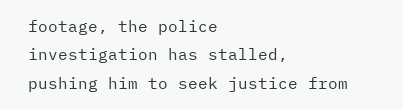footage, the police investigation has stalled, pushing him to seek justice from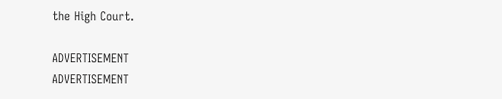the High Court.

ADVERTISEMENT
ADVERTISEMENT